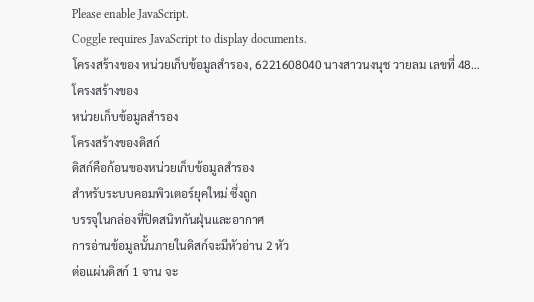Please enable JavaScript.
Coggle requires JavaScript to display documents.
โครงสร้างของ หน่วยเก็บข้อมูลสำรอง, 6221608040 นางสาวนงนุช วายลม เลขที่ 48…
โครงสร้างของ
หน่วยเก็บข้อมูลสำรอง
โครงสร้างของดิสก์
ดิสก์คือก้อนของหน่วยเก็บข้อมูลสำรอง
สำหรับระบบคอมพิวเตอร์ยุคใหม่ ซึ่งถูก
บรรจุในกล่องที่ปิดสนิทกันฝุ่นและอากาศ
การอ่านข้อมูลนั้นภายในดิสก์จะมีหัวอ่าน 2 หัว
ต่อแผ่นดิสก์ 1 จาน จะ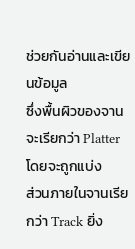ช่วยกันอ่านและเขียนข้อมูล
ซึ่งพื้นผิวของจานจะเรียกว่า Platter โดยจะถูกแบ่ง
ส่วนภายในจานเรียกว่า Track ยิ่ง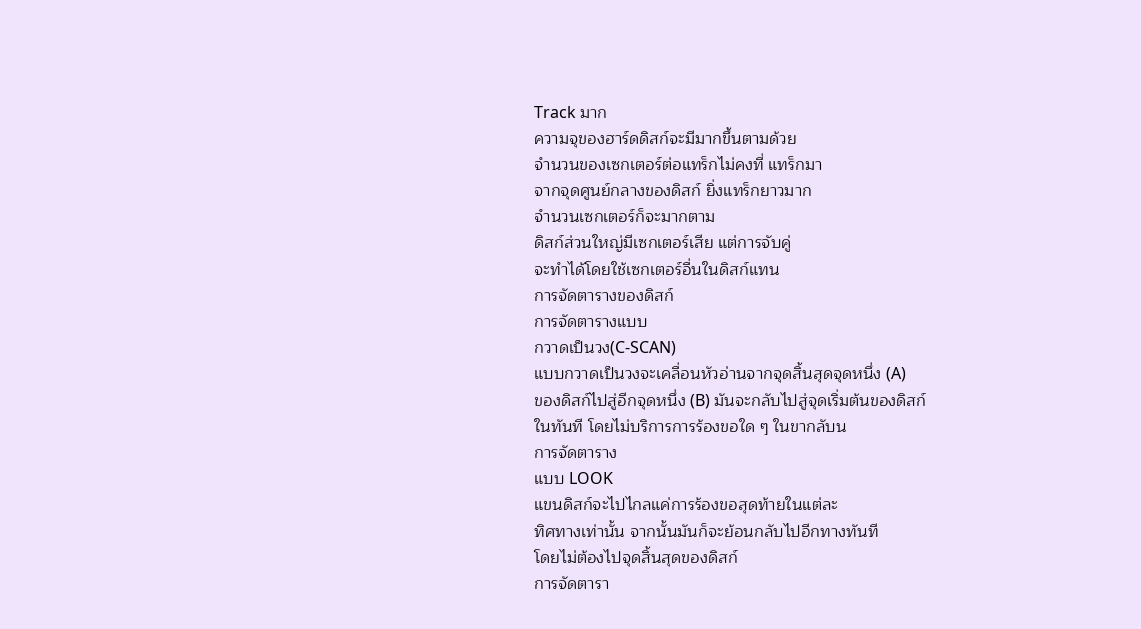Track มาก
ความจุของฮาร์ดดิสก์จะมีมากขึ้นตามด้วย
จำนวนของเซกเตอร์ต่อแทร็กไม่คงที่ แทร็กมา
จากจุดศูนย์กลางของดิสก์ ยิ่งแทร็กยาวมาก
จำนวนเซกเตอร์ก็จะมากตาม
ดิสก์ส่วนใหญ่มีเซกเตอร์เสีย แต่การจับคู่
จะทำได้โดยใช้เซกเตอร์อื่นในดิสก์แทน
การจัดตารางของดิสก์
การจัดตารางแบบ
กวาดเป็นวง(C-SCAN)
แบบกวาดเป็นวงจะเคลื่อนหัวอ่านจากจุดสิ้นสุดจุดหนึ่ง (A)
ของดิสก์ไปสู่อีกจุดหนึ่ง (B) มันจะกลับไปสู่จุดเริ่มต้นของดิสก์
ในทันที โดยไม่บริการการร้องขอใด ๆ ในขากลับน
การจัดตาราง
แบบ LOOK
แขนดิสก์จะไปไกลแค่การร้องขอสุดท้ายในแต่ละ
ทิศทางเท่านั้น จากนั้นมันก็จะย้อนกลับไปอีกทางทันที
โดยไม่ต้องไปจุดสิ้นสุดของดิสก์
การจัดตารา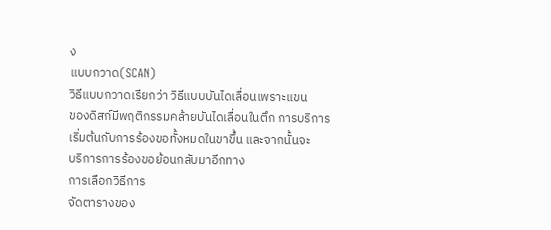ง
แบบกวาด(SCAN)
วิธีแบบกวาดเรียกว่า วิธีแบบบันไดเลื่อนเพราะแขน
ของดิสก์มีพฤติกรรมคล้ายบันไดเลื่อนในตึก การบริการ
เริ่มต้นกับการร้องขอทั้งหมดในขาขึ้น และจากนั้นจะ
บริการการร้องขอย้อนกลับมาอีกทาง
การเลือกวิธีการ
จัดตารางของ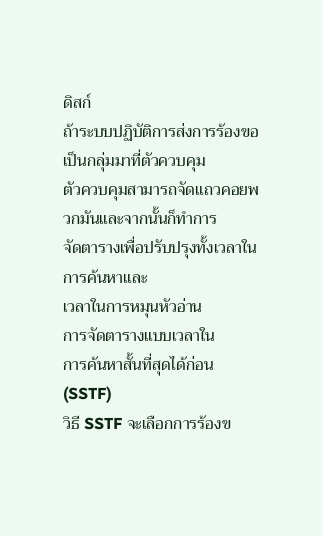ดิสก์
ถ้าระบบปฏิบัติการส่งการร้องขอเป็นกลุ่มมาที่ตัวควบคุม
ตัวควบคุมสามารถจัดแถวคอยพวกมันและจากนั้นก็ทำการ
จัดตารางเพื่อปรับปรุงทั้งเวลาในการค้นหาและ
เวลาในการหมุนหัวอ่าน
การจัดตารางแบบเวลาใน
การค้นหาสั้นที่สุดได้ก่อน(SSTF)
วิธี SSTF จะเลือกการร้องข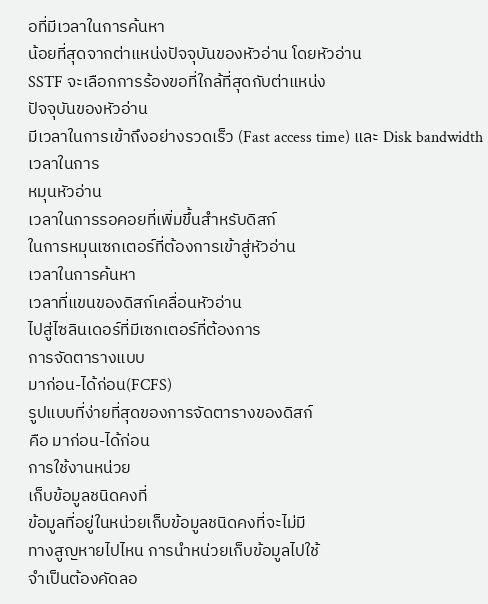อที่มีเวลาในการค้นหา
น้อยที่สุดจากต่าแหน่งปัจจุบันของหัวอ่าน โดยหัวอ่าน
SSTF จะเลือกการร้องขอที่ใกล้ที่สุดกับต่าแหน่ง
ปัจจุบันของหัวอ่าน
มีเวลาในการเข้าถึงอย่างรวดเร็ว (Fast access time) และ Disk bandwidth
เวลาในการ
หมุนหัวอ่าน
เวลาในการรอคอยที่เพิ่มขึ้นสำหรับดิสก์
ในการหมุนเซกเตอร์ที่ต้องการเข้าสู่หัวอ่าน
เวลาในการค้นหา
เวลาที่แขนของดิสก์เคลื่อนหัวอ่าน
ไปสู่ไซลินเดอร์ที่มีเซกเตอร์ที่ต้องการ
การจัดตารางแบบ
มาก่อน-ได้ก่อน(FCFS)
รูปแบบที่ง่ายที่สุดของการจัดตารางของดิสก์
คือ มาก่อน-ได้ก่อน
การใช้งานหน่วย
เก็บข้อมูลชนิดคงที่
ข้อมูลที่อยู่ในหน่วยเก็บข้อมูลชนิดคงที่จะไม่มี
ทางสูญหายไปไหน การนำหน่วยเก็บข้อมูลไปใช้
จำเป็นต้องคัดลอ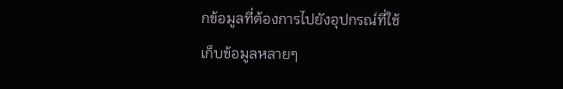กข้อมูลที่ต้องการไปยังอุปกรณ์ที่ใช้
เก็บข้อมูลหลายๆ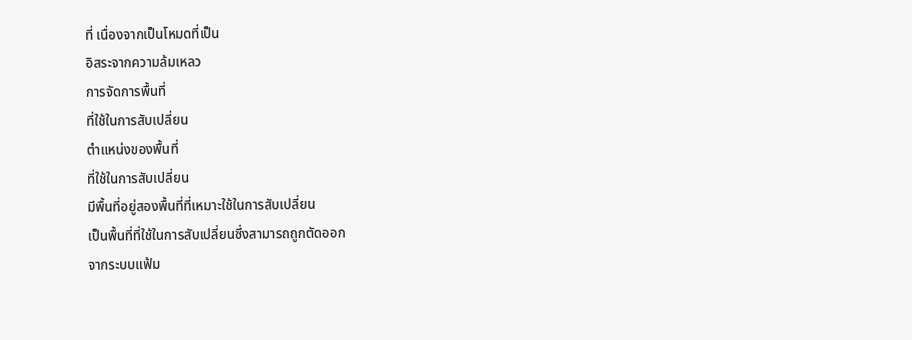ที่ เนื่องจากเป็นโหมดที่เป็น
อิสระจากความล้มเหลว
การจัดการพื้นที่
ที่ใช้ในการสับเปลี่ยน
ตำแหน่งของพื้นที่
ที่ใช้ในการสับเปลี่ยน
มีพื้นที่อยู่สองพื้นที่ที่เหมาะใช้ในการสับเปลี่ยน
เป็นพื้นที่ที่ใช้ในการสับเปลี่ยนซึ่งสามารถถูกตัดออก
จากระบบแฟ้ม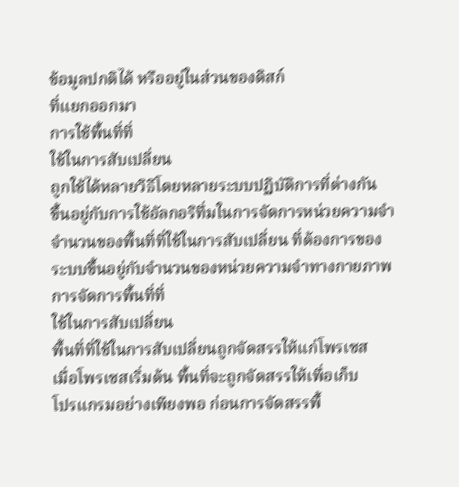ข้อมูลปกติได้ หรืออยู่ในส่วนของดิสก์
ที่แยกออกมา
การใช้พื้นที่ที่
ใช้ในการสับเปลี่ยน
ถูกใช้ได้หลายวิธีโดยหลายระบบปฏิบัติการที่ต่างกัน
ขึ้นอยู่กับการใช้อัลกอริทึ่มในการจัดการหน่วยความจำ
จำนวนของพื้นที่ที่ใช้ในการสับเปลี่ยน ที่ต้องการของ
ระบบขึ้นอยู่กับจำนวนของหน่วยความจำทางกายภาพ
การจัดการพื้นที่ที่
ใช้ในการสับเปลี่ยน
พื้นที่ที่ใช้ในการสับเปลี่ยนถูกจัดสรรให้แก่โพรเซส
เมื่อโพรเซสเริ่มต้น พื้นที่จะถูกจัดสรรให้เพื่อเก็บ
โปรแกรมอย่างเพียงพอ ก่อนการจัดสรรพื้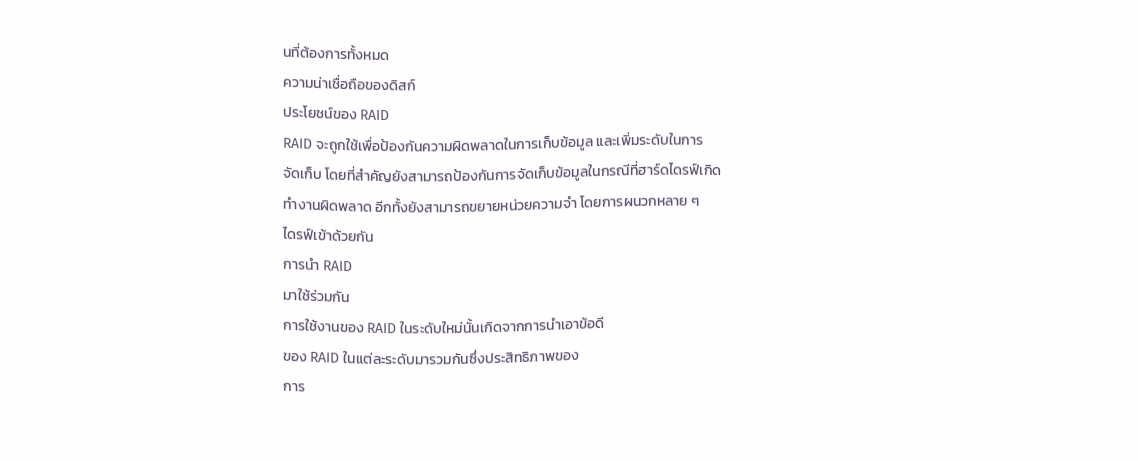นที่ต้องการทั้งหมด
ความน่าเชื่อถือของดิสก์
ประโยชน์ของ RAID
RAID จะถูกใช้เพื่อป้องกันความผิดพลาดในการเก็บข้อมูล และเพิ่มระดับในการ
จัดเก็บ โดยที่สำคัญยังสามารถป้องกันการจัดเก็บข้อมูลในกรณีที่ฮาร์ดไดรฟ์เกิด
ทำงานผิดพลาด อีกทั้งยังสามารถขยายหน่วยความจำ โดยการผนวกหลาย ๆ
ไดรฟ์เข้าด้วยกัน
การนำ RAID
มาใช้ร่วมกัน
การใช้งานของ RAID ในระดับใหม่นั้นเกิดจากการนำเอาข้อดี
ของ RAID ในแต่ละระดับมารวมกันซึ่งประสิทธิภาพของ
การ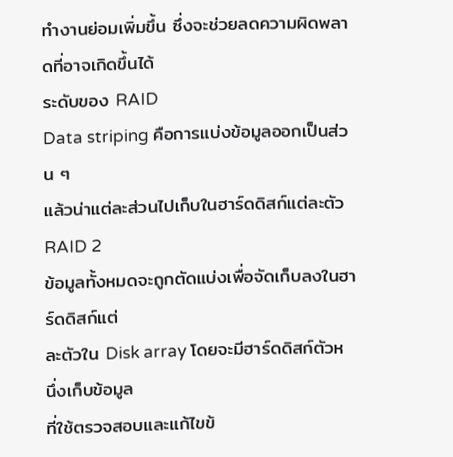ทำงานย่อมเพิ่มขึ้น ซึ่งจะช่วยลดความผิดพลาดที่อาจเกิดขึ้นได้
ระดับของ RAID
Data striping คือการแบ่งข้อมูลออกเป็นส่วน ๆ
แล้วน่าแต่ละส่วนไปเก็บในฮาร์ดดิสก์แต่ละตัว
RAID 2
ข้อมูลทั้งหมดจะถูกตัดแบ่งเพื่อจัดเก็บลงในฮาร์ดดิสก์แต่
ละตัวใน Disk array โดยจะมีฮาร์ดดิสก์ตัวหนึ่งเก็บข้อมูล
ที่ใช้ตรวจสอบและแก้ไขข้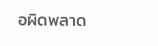อผิดพลาด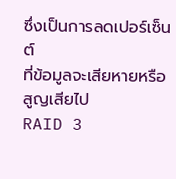ซึ่งเป็นการลดเปอร์เซ็นต์
ที่ข้อมูลจะเสียหายหรือสูญเสียไป
RAID 3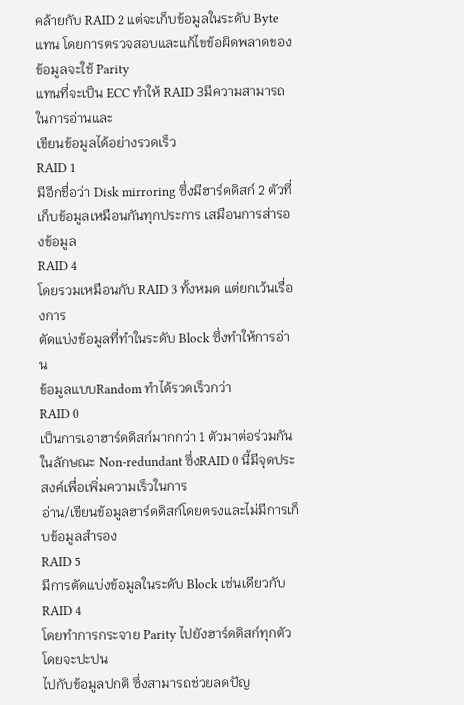คล้ายกับ RAID 2 แต่จะเก็บข้อมูลในระดับ Byte แทน โดยการตรวจสอบและแก้ไขข้อผิดพลาดของข้อมูลจะใช้ Parity
แทนที่จะเป็น ECC ทำให้ RAID 3มีความสามารถในการอ่านและ
เขียนข้อมูลได้อย่างรวดเร็ว
RAID 1
มีอีกชื่อว่า Disk mirroring ซึ่งมีฮาร์ดดิสก์ 2 ตัวที่
เก็บข้อมูลเหมือนกันทุกประการ เสมือนการส่ารองข้อมูล
RAID 4
โดยรวมเหมือนกับ RAID 3 ทั้งหมด แต่ยกเว้นเรื่องการ
ตัดแบ่งข้อมูลที่ทำในระดับ Block ซึ่งทำให้การอ่าน
ข้อมูลแบบRandom ทำได้รวดเร็วกว่า
RAID 0
เป็นการเอาฮาร์ดดิสก์มากกว่า 1 ตัวมาต่อร่วมกันในลักษณะ Non-redundant ซึ่งRAID 0 นี้มีจุดประสงค์เพื่อเพิ่มความเร็วในการ
อ่าน/เขียนข้อมูลฮาร์ดดิสก์โดยตรงและไม่มีการเก็บข้อมูลสำรอง
RAID 5
มีการตัดแบ่งข้อมูลในระดับ Block เช่นเดียวกับ RAID 4
โดยทำการกระจาย Parity ไปยังฮาร์ดดิสก์ทุกตัวโดยจะปะปน
ไปกับข้อมูลปกติ ซึ่งสามารถช่วยลดปัญ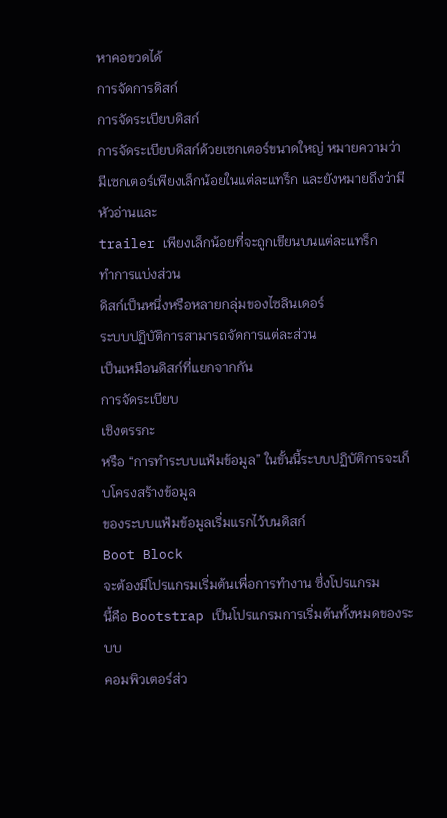หาคอขวดได้
การจัดการดิสก์
การจัดระเบียบดิสก์
การจัดระเบียบดิสก์ด้วยเซกเตอร์ขนาดใหญ่ หมายความว่า มีเซกเตอร์เพียงเล็กน้อยในแต่ละแทร็ก และยังหมายถึงว่ามีหัวอ่านและ
trailer เพียงเล็กน้อยที่จะถูกเขียนบนแต่ละแทร็ก
ทำการแบ่งส่วน
ดิสก์เป็นหนึ่งหรือหลายกลุ่มของไซลินเดอร์
ระบบปฏิบัติการสามารถจัดการแต่ละส่วน
เป็นเหมือนดิสก์ที่แยกจากกัน
การจัดระเบียบ
เชิงตรรกะ
หรือ “การทำระบบแฟ้มข้อมูล” ในขั้นนี้ระบบปฏิบัติการจะเก็บโครงสร้างข้อมูล
ของระบบแฟ้มข้อมูลเริ่มแรกไว้บนดิสก์
Boot Block
จะต้องมีโปรแกรมเริ่มต้นเพื่อการทำงาน ซึ่งโปรแกรม
นี้คือ Bootstrap เป็นโปรแกรมการเริ่มต้นทั้งหมดของระบบ
คอมพิวเตอร์ส่ว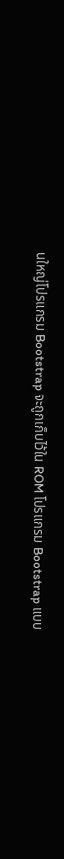นใหญ่โปรแกรม Bootstrap จะถูกเก็บไว้ใน ROM โปรแกรม Bootstrap แบบ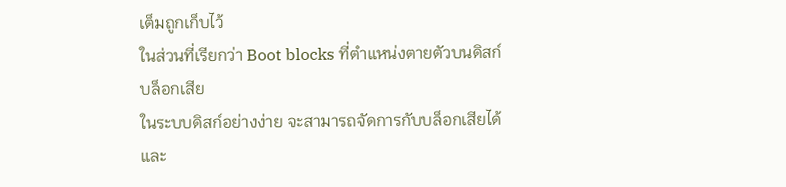เต็มถูกเก็บไว้
ในส่วนที่เรียกว่า Boot blocks ที่ตำแหน่งตายตัวบนดิสก์
บล็อกเสีย
ในระบบดิสก์อย่างง่าย จะสามารถจัดการกับบล็อกเสียได้
และ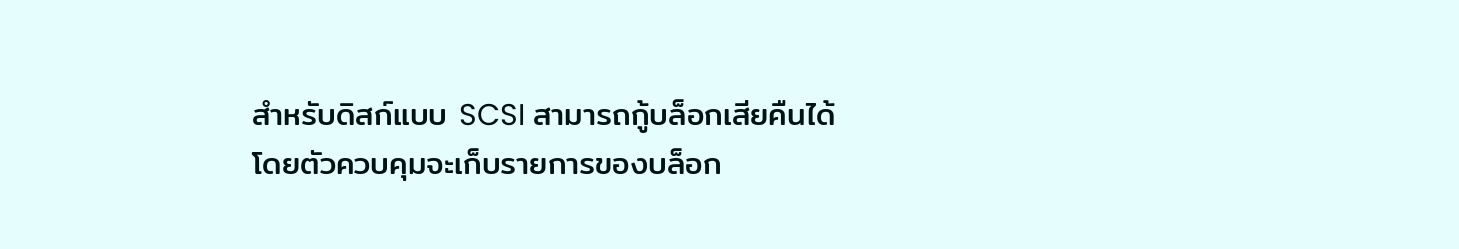สำหรับดิสก์แบบ SCSI สามารถกู้บล็อกเสียคืนได้
โดยตัวควบคุมจะเก็บรายการของบล็อก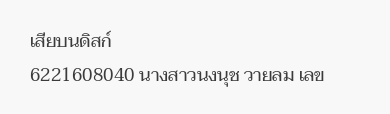เสียบนดิสก์
6221608040 นางสาวนงนุช วายลม เลข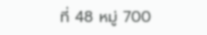ที่ 48 หมู่ 700